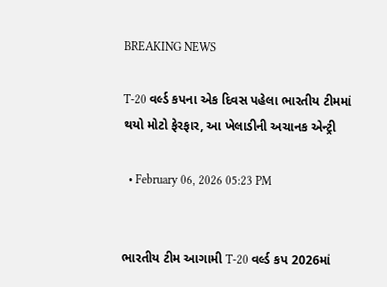BREAKING NEWS

T-20 વર્લ્ડ કપના એક દિવસ પહેલા ભારતીય ટીમમાં થયો મોટો ફેરફાર, આ ખેલાડીની અચાનક એન્ટ્રી

  • February 06, 2026 05:23 PM


ભારતીય ટીમ આગામી T-20 વર્લ્ડ કપ 2026માં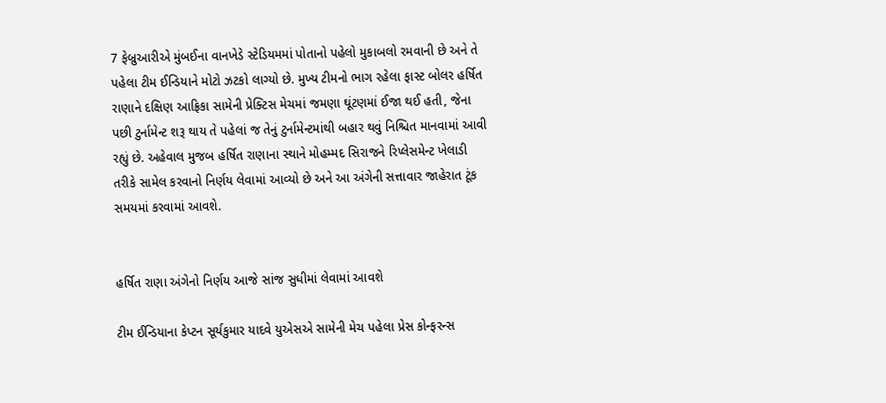7 ફેબ્રુઆરીએ મુંબઈના વાનખેડે સ્ટેડિયમમાં પોતાનો પહેલો મુકાબલો રમવાની છે અને તે પહેલા ટીમ ઈન્ડિયાને મોટો ઝટકો લાગ્યો છે. મુખ્ય ટીમનો ભાગ રહેલા ફાસ્ટ બોલર હર્ષિત રાણાને દક્ષિણ આફ્રિકા સામેની પ્રેક્ટિસ મેચમાં જમણા ઘૂંટણમાં ઈજા થઈ હતી, જેના પછી ટુર્નામેન્ટ શરૂ થાય તે પહેલાં જ તેનું ટુર્નામેન્ટમાંથી બહાર થવું નિશ્ચિત માનવામાં આવી રહ્યું છે. અહેવાલ મુજબ હર્ષિત રાણાના સ્થાને મોહમ્મદ સિરાજને રિપ્લેસમેન્ટ ખેલાડી તરીકે સામેલ કરવાનો નિર્ણય લેવામાં આવ્યો છે અને આ અંગેની સત્તાવાર જાહેરાત ટૂંક સમયમાં કરવામાં આવશે.


હર્ષિત રાણા અંગેનો નિર્ણય આજે સાંજ સુધીમાં લેવામાં આવશે

ટીમ ઈન્ડિયાના કેપ્ટન સૂર્યકુમાર યાદવે યુએસએ સામેની મેચ પહેલા પ્રેસ કોન્ફરન્સ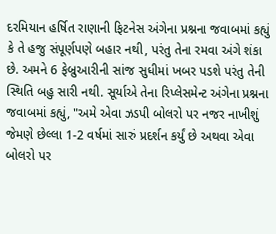દરમિયાન હર્ષિત રાણાની ફિટનેસ અંગેના પ્રશ્નના જવાબમાં કહ્યું કે તે હજુ સંપૂર્ણપણે બહાર નથી, પરંતુ તેના રમવા અંગે શંકા છે. અમને 6 ફેબ્રુઆરીની સાંજ સુધીમાં ખબર પડશે પરંતુ તેની સ્થિતિ બહુ સારી નથી. સૂર્યાએ તેના રિપ્લેસમેન્ટ અંગેના પ્રશ્નના જવાબમાં કહ્યું, "અમે એવા ઝડપી બોલરો પર નજર નાખીશું જેમણે છેલ્લા 1-2 વર્ષમાં સારું પ્રદર્શન કર્યું છે અથવા એવા બોલરો પર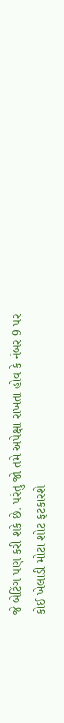જે બેટિંગ પણ કરી શકે છે. પરંતુ જો તમે અપેક્ષા રાખતા હોવ કે નંબર 9 પર કોઈ ખેલાડી મોટા શોટ ફટકારશે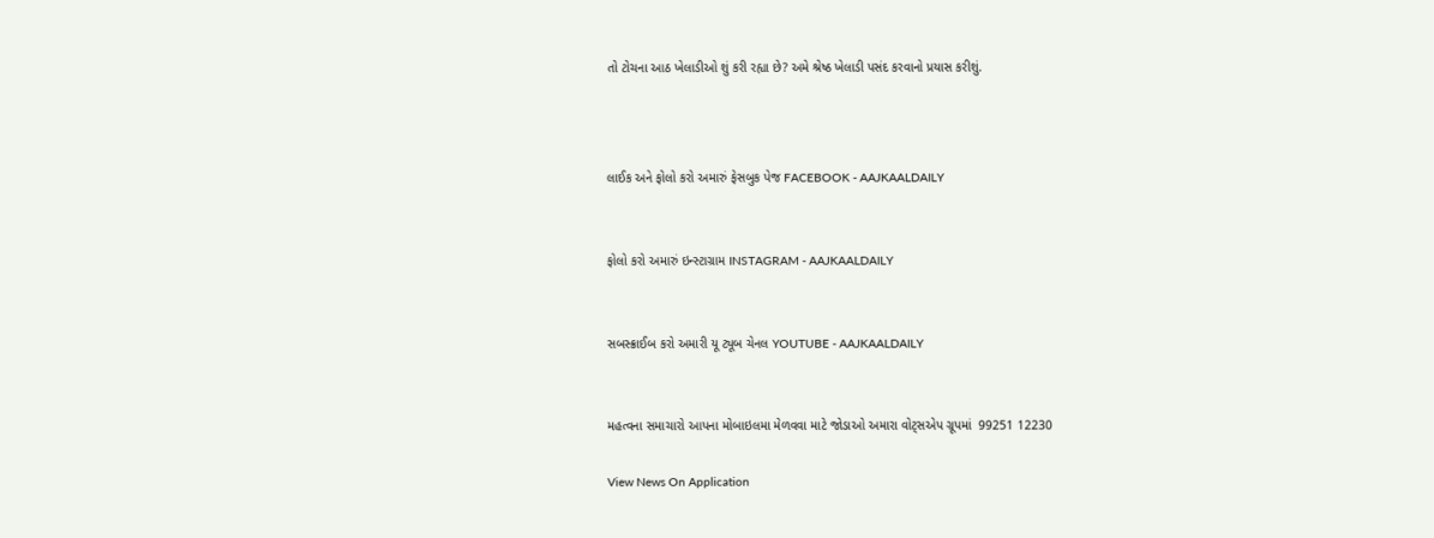તો ટોચના આઠ ખેલાડીઓ શું કરી રહ્યા છે? અમે શ્રેષ્ઠ ખેલાડી પસંદ કરવાનો પ્રયાસ કરીશું.



લાઈક અને ફોલો કરો અમારું ફેસબુક પેજ FACEBOOK - AAJKAALDAILY


ફોલો કરો અમારું ઇન્સ્ટાગ્રામ INSTAGRAM - AAJKAALDAILY


સબસ્ક્રાઈબ કરો અમારી યૂ ટ્યૂબ ચેનલ YOUTUBE - AAJKAALDAILY


મહત્વના સમાચારો આપના મોબાઇલમા મેળવવા માટે જોડાઓ અમારા વોટ્સએપ ગ્રૂપમાં  99251 12230

View News On Application